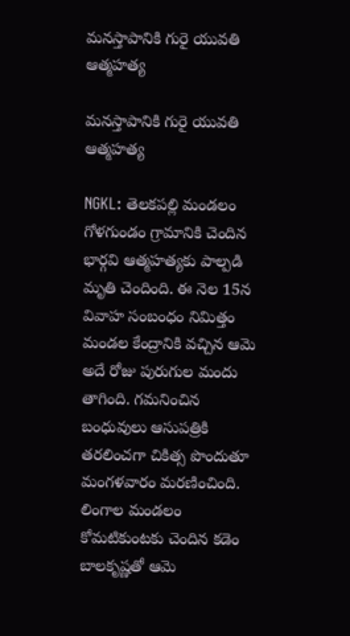మనస్తాపానికి గురై యువతి ఆత్మహత్య

మనస్తాపానికి గురై యువతి ఆత్మహత్య

NGKL: తెలకపల్లి మండలం గోళగుండం గ్రామానికి చెందిన భార్గవి ఆత్మహత్యకు పాల్పడి మృతి చెందింది. ఈ నెల 15న వివాహ సంబంధం నిమిత్తం మండల కేంద్రానికి వచ్చిన ఆమె అదే రోజు పురుగుల మందు తాగింది. గమనించిన బంధువులు ఆసుపత్రికి తరలించగా చికిత్స పొందుతూ మంగళవారం మరణించింది. లింగాల మండలం కోమటికుంటకు చెందిన కడెం బాలకృష్ణతో ఆమె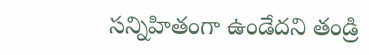సన్నిహితంగా ఉండేదని తండ్రి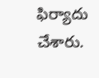ఫిర్యాదు చేశారు.